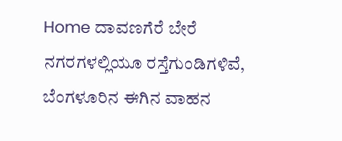Home ದಾವಣಗೆರೆ ಬೇರೆ ನಗರಗಳಲ್ಲಿಯೂ ರಸ್ತೆಗುಂಡಿಗಳಿವೆ, ಬೆಂಗಳೂರಿನ ಈಗಿನ ವಾಹನ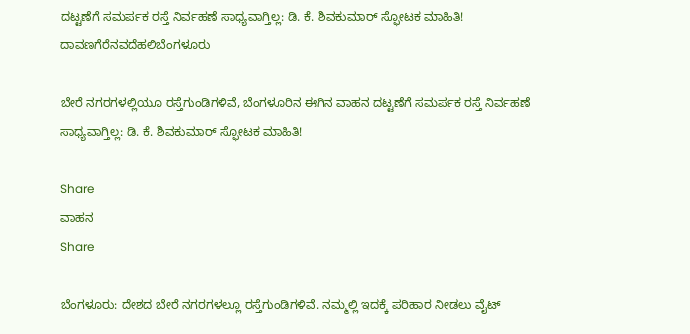ದಟ್ಟಣೆಗೆ ಸಮರ್ಪಕ ರಸ್ತೆ ನಿರ್ವಹಣೆ ಸಾಧ್ಯವಾಗ್ತಿಲ್ಲ: ಡಿ. ಕೆ. ಶಿವಕುಮಾರ್ ಸ್ಫೋಟಕ ಮಾಹಿತಿ!
ದಾವಣಗೆರೆನವದೆಹಲಿಬೆಂಗಳೂರು

ಬೇರೆ ನಗರಗಳಲ್ಲಿಯೂ ರಸ್ತೆಗುಂಡಿಗಳಿವೆ, ಬೆಂಗಳೂರಿನ ಈಗಿನ ವಾಹನ ದಟ್ಟಣೆಗೆ ಸಮರ್ಪಕ ರಸ್ತೆ ನಿರ್ವಹಣೆ ಸಾಧ್ಯವಾಗ್ತಿಲ್ಲ: ಡಿ. ಕೆ. ಶಿವಕುಮಾರ್ ಸ್ಫೋಟಕ ಮಾಹಿತಿ!

Share
ವಾಹನ
Share

ಬೆಂಗಳೂರು: ದೇಶದ ಬೇರೆ ನಗರಗಳಲ್ಲೂ ರಸ್ತೆಗುಂಡಿಗಳಿವೆ. ನಮ್ಮಲ್ಲಿ ಇದಕ್ಕೆ ಪರಿಹಾರ ನೀಡಲು ವೈಟ್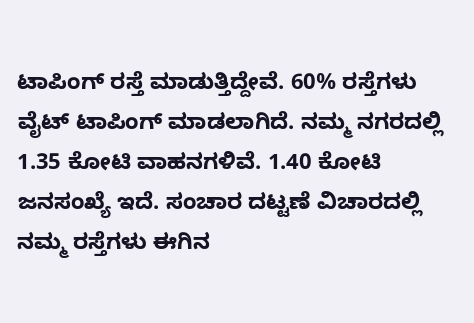ಟಾಪಿಂಗ್ ರಸ್ತೆ ಮಾಡುತ್ತಿದ್ದೇವೆ. 60% ರಸ್ತೆಗಳು ವೈಟ್ ಟಾಪಿಂಗ್ ಮಾಡಲಾಗಿದೆ. ನಮ್ಮ ನಗರದಲ್ಲಿ 1.35 ಕೋಟಿ ವಾಹನಗಳಿವೆ. 1.40 ಕೋಟಿ ಜನಸಂಖ್ಯೆ ಇದೆ. ಸಂಚಾರ ದಟ್ಟಣೆ ವಿಚಾರದಲ್ಲಿ ನಮ್ಮ ರಸ್ತೆಗಳು ಈಗಿನ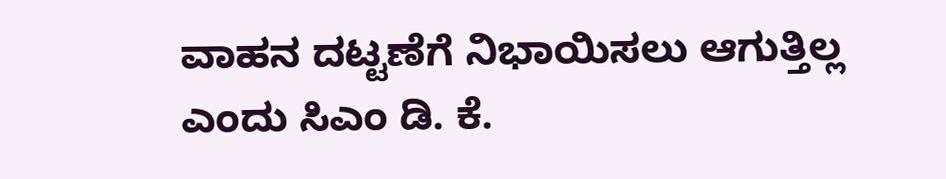ವಾಹನ ದಟ್ಟಣೆಗೆ ನಿಭಾಯಿಸಲು ಆಗುತ್ತಿಲ್ಲ ಎಂದು ಸಿಎಂ ಡಿ. ಕೆ.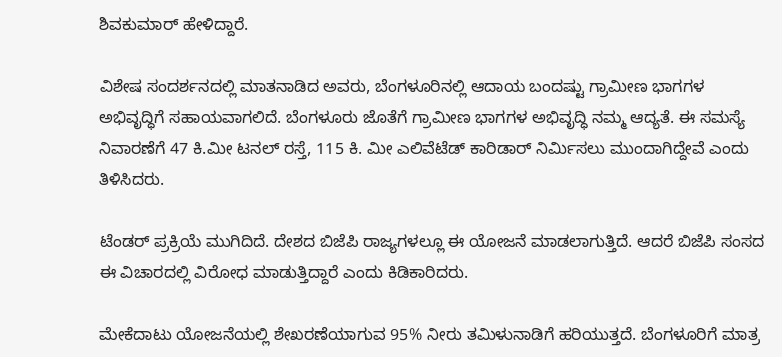ಶಿವಕುಮಾರ್ ಹೇಳಿದ್ದಾರೆ.

ವಿಶೇಷ ಸಂದರ್ಶನದಲ್ಲಿ ಮಾತನಾಡಿದ ಅವರು, ಬೆಂಗಳೂರಿನಲ್ಲಿ ಆದಾಯ ಬಂದಷ್ಟು ಗ್ರಾಮೀಣ ಭಾಗಗಳ ಅಭಿವೃದ್ಧಿಗೆ ಸಹಾಯವಾಗಲಿದೆ. ಬೆಂಗಳೂರು ಜೊತೆಗೆ ಗ್ರಾಮೀಣ ಭಾಗಗಳ ಅಭಿವೃದ್ಧಿ ನಮ್ಮ ಆದ್ಯತೆ. ಈ ಸಮಸ್ಯೆ ನಿವಾರಣೆಗೆ 47 ಕಿ.ಮೀ ಟನಲ್ ರಸ್ತೆ, 115 ಕಿ. ಮೀ ಎಲಿವೆಟೆಡ್ ಕಾರಿಡಾರ್ ನಿರ್ಮಿಸಲು ಮುಂದಾಗಿದ್ದೇವೆ ಎಂದು ತಿಳಿಸಿದರು.

ಟೆಂಡರ್ ಪ್ರಕ್ರಿಯೆ ಮುಗಿದಿದೆ. ದೇಶದ ಬಿಜೆಪಿ ರಾಜ್ಯಗಳಲ್ಲೂ ಈ ಯೋಜನೆ ಮಾಡಲಾಗುತ್ತಿದೆ. ಆದರೆ ಬಿಜೆಪಿ ಸಂಸದ ಈ ವಿಚಾರದಲ್ಲಿ ವಿರೋಧ ಮಾಡುತ್ತಿದ್ದಾರೆ ಎಂದು ಕಿಡಿಕಾರಿದರು.

ಮೇಕೆದಾಟು ಯೋಜನೆಯಲ್ಲಿ ಶೇಖರಣೆಯಾಗುವ 95% ನೀರು ತಮಿಳುನಾಡಿಗೆ ಹರಿಯುತ್ತದೆ. ಬೆಂಗಳೂರಿಗೆ ಮಾತ್ರ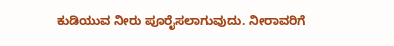ಕುಡಿಯುವ ನೀರು ಪೂರೈಸಲಾಗುವುದು. ನೀರಾವರಿಗೆ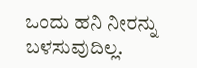ಒಂದು ಹನಿ ನೀರನ್ನು ಬಳಸುವುದಿಲ್ಲ.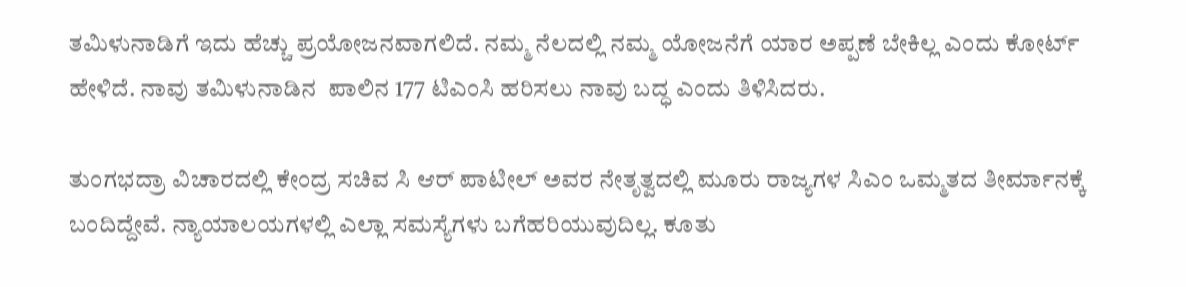ತಮಿಳುನಾಡಿಗೆ ಇದು ಹೆಚ್ಚು ಪ್ರಯೋಜನವಾಗಲಿದೆ. ನಮ್ಮ ನೆಲದಲ್ಲಿ ನಮ್ಮ ಯೋಜನೆಗೆ ಯಾರ ಅಪ್ಪಣೆ ಬೇಕಿಲ್ಲ ಎಂದು ಕೋರ್ಟ್ ಹೇಳಿದೆ. ನಾವು ತಮಿಳುನಾಡಿನ  ಪಾಲಿನ 177 ಟಿಎಂಸಿ ಹರಿಸಲು ನಾವು ಬದ್ಧ ಎಂದು ತಿಳಿಸಿದರು.

ತುಂಗಭದ್ರಾ ವಿಚಾರದಲ್ಲಿ ಕೇಂದ್ರ ಸಚಿವ ಸಿ ಆರ್ ಪಾಟೀಲ್ ಅವರ ನೇತೃತ್ವದಲ್ಲಿ ಮೂರು ರಾಜ್ಯಗಳ ಸಿಎಂ ಒಮ್ಮತದ ತೀರ್ಮಾನಕ್ಕೆ ಬಂದಿದ್ದೇವೆ. ನ್ಯಾಯಾಲಯಗಳಲ್ಲಿ ಎಲ್ಲಾ ಸಮಸ್ಯೆಗಳು ಬಗೆಹರಿಯುವುದಿಲ್ಲ. ಕೂತು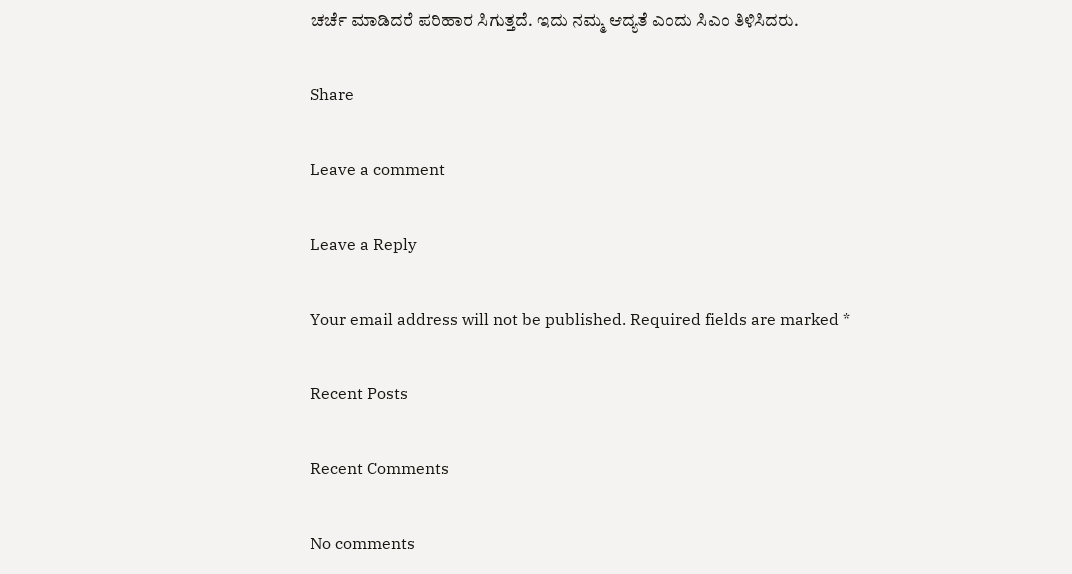ಚರ್ಚೆ ಮಾಡಿದರೆ ಪರಿಹಾರ ಸಿಗುತ್ತದೆ. ಇದು ನಮ್ಮ ಆದ್ಯತೆ ಎಂದು ಸಿಎಂ ತಿಳಿಸಿದರು.

Share

Leave a comment

Leave a Reply

Your email address will not be published. Required fields are marked *

Recent Posts

Recent Comments

No comments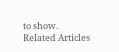to show.
Related Articles